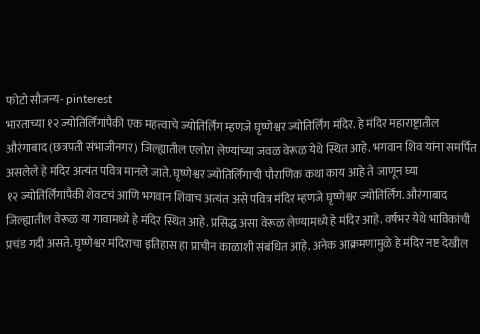फोटो सौजन्य- pinterest
भारताच्या १२ ज्योतिर्लिंगांपैकी एक महत्त्वाचे ज्योतिर्लिंग म्हणजे घृष्णेश्वर ज्योतिर्लिंग मंदिर. हे मंदिर महाराष्ट्रातील औरंगाबाद (छत्रपती संभाजीनगर) जिल्ह्यातील एलोरा लेण्यांच्या जवळ वेरूळ येथे स्थित आहे. भगवान शिव यांना समर्पित असलेले हे मंदिर अत्यंत पवित्र मानले जाते. घृष्णेश्वर ज्योतिर्लिंगाची पौराणिक कथा काय आहे ते जाणून घ्या
१२ ज्योतिर्लिंगांपैकी शेवटचं आणि भगवान शिवाच अत्यंत असे पवित्र मंदिर म्हणजे घृष्णेश्वर ज्योतिर्लिंग. औरंगाबाद जिल्ह्यातील वेरूळ या गावामध्ये हे मंदिर स्थित आहे. प्रसिद्ध असा वेरूळ लेण्यामध्ये हे मंदिर आहे. वर्षभर येथे भाविकांची प्रचंड गदी असते. घृष्णेश्वर मंदिराचा इतिहास हा प्राचीन काळाशी संबंधित आहे. अनेक आक्रमणामुळे हे मंदिर नष्ट देखील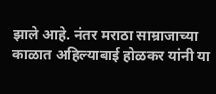झाले आहे. नंतर मराठा साम्राजाच्या काळात अहिल्याबाई होळकर यांनी या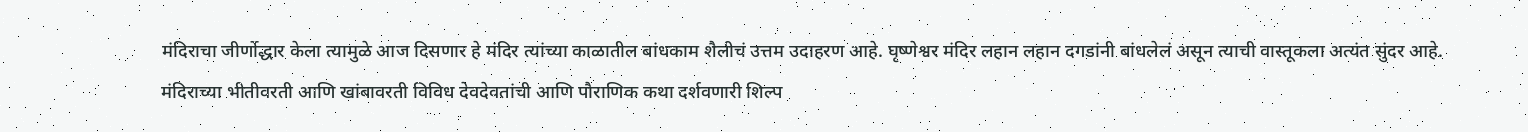मंदिराचा जीर्णोद्धार केला त्यामुळे आज दिसणार हे मंदिर त्यांच्या काळातील बांधकाम शैलीचं उत्तम उदाहरण आहे. घृष्णेश्वर मंदिर लहान लहान दगडांनी बांधलेलं असून त्याची वास्तूकला अत्यंत सुंदर आहे. मंदिराच्या भीतीवरती आणि खांबावरती विविध देवदेवतांची आणि पौराणिक कथा दर्शवणारी शिल्प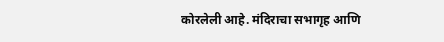कोरलेली आहे. मंदिराचा सभागृह आणि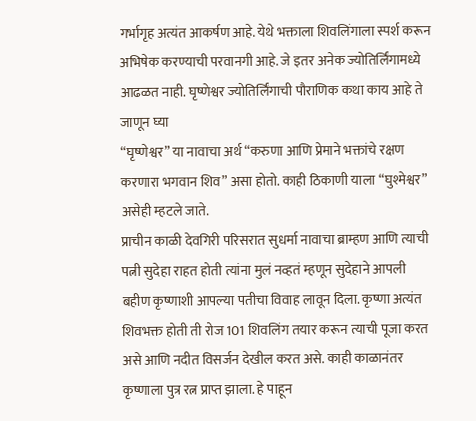गर्भागृह अत्यंत आकर्षण आहे. येथे भक्ताला शिवलिंगाला स्पर्श करून अभिषेक करण्याची परवानगी आहे. जे इतर अनेक ज्योतिर्लिंगामध्ये आढळत नाही. घृष्णेश्वर ज्योतिर्लिंगाची पौराणिक कथा काय आहे ते जाणून घ्या
“घृष्णेश्वर” या नावाचा अर्थ “करुणा आणि प्रेमाने भक्तांचे रक्षण करणारा भगवान शिव” असा होतो. काही ठिकाणी याला “घुश्मेश्वर” असेही म्हटले जाते.
प्राचीन काळी देवगिरी परिसरात सुधर्मा नावाचा ब्राम्हण आणि त्याची पत्नी सुदेहा राहत होती त्यांना मुलं नव्हतं म्हणून सुदेहाने आपली बहीण कृष्णाशी आपल्या पतीचा विवाह लावून दिला. कृष्णा अत्यंत शिवभक्त होती ती रोज 101 शिवलिंग तयार करून त्याची पूजा करत असे आणि नदीत विसर्जन देखील करत असे. काही काळानंतर कृष्णाला पुत्र रत्न प्राप्त झाला. हे पाहून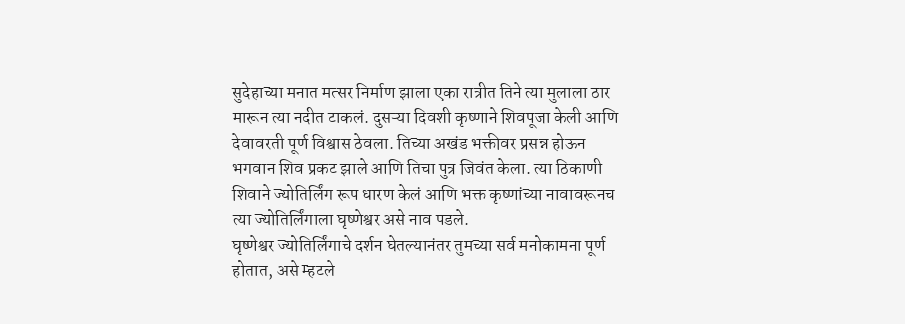सुदेहाच्या मनात मत्सर निर्माण झाला एका रात्रीत तिने त्या मुलाला ठार मारून त्या नदीत टाकलं. दुसऱ्या दिवशी कृष्णाने शिवपूजा केली आणि देवावरती पूर्ण विश्वास ठेवला. तिच्या अखंड भक्तीवर प्रसन्न होऊन भगवान शिव प्रकट झाले आणि तिचा पुत्र जिवंत केला. त्या ठिकाणी शिवाने ज्योतिर्लिंग रूप धारण केलं आणि भक्त कृष्णांच्या नावावरूनच त्या ज्योतिर्लिंगाला घृष्णेश्वर असे नाव पडले.
घृष्णेश्वर ज्योतिर्लिंगाचे दर्शन घेतल्यानंतर तुमच्या सर्व मनोकामना पूर्ण होतात, असे म्हटले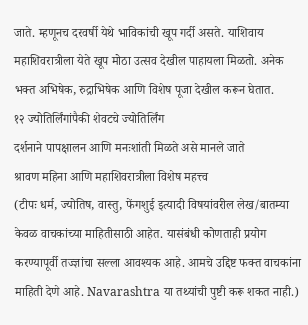जाते. म्हणूनच दरवर्षी येथे भाविकांची खूप गर्दी असते. याशिवाय महाशिवरात्रीला येते खूप मोठा उत्सव देखील पाहायला मिळतो. अनेक भक्त अभिषेक, रुद्राभिषेक आणि विशेष पूजा देखील करून घेतात.
१२ ज्योतिर्लिंगांपैकी शेवटचे ज्योतिर्लिंग
दर्शनाने पापक्षालन आणि मनःशांती मिळते असे मानले जाते
श्रावण महिना आणि महाशिवरात्रीला विशेष महत्त्व
(टीपः धर्म, ज्योतिष, वास्तु, फेंगशुई इत्यादी विषयांवरील लेख/बातम्या केवळ वाचकांच्या माहितीसाठी आहेत. यासंबंधी कोणताही प्रयोग करण्यापूर्वी तज्ज्ञांचा सल्ला आवश्यक आहे. आमचे उद्दिष्ट फक्त वाचकांना माहिती देणे आहे. Navarashtra या तथ्यांची पुष्टी करू शकत नाही.)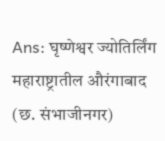Ans: घृष्णेश्वर ज्योतिर्लिंग महाराष्ट्रातील औरंगाबाद (छ. संभाजीनगर)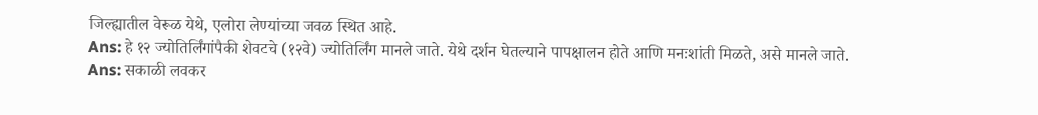जिल्ह्यातील वेरूळ येथे, एलोरा लेण्यांच्या जवळ स्थित आहे.
Ans: हे १२ ज्योतिर्लिंगांपैकी शेवटचे (१२वे) ज्योतिर्लिंग मानले जाते. येथे दर्शन घेतल्याने पापक्षालन होते आणि मनःशांती मिळते, असे मानले जाते.
Ans: सकाळी लवकर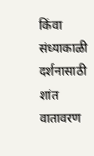किंवा संध्याकाळी दर्शनासाठी शांत वातावरण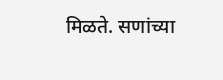मिळते. सणांच्या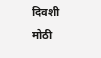दिवशी मोठी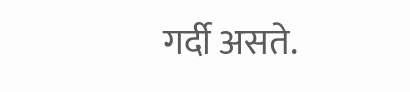गर्दी असते.